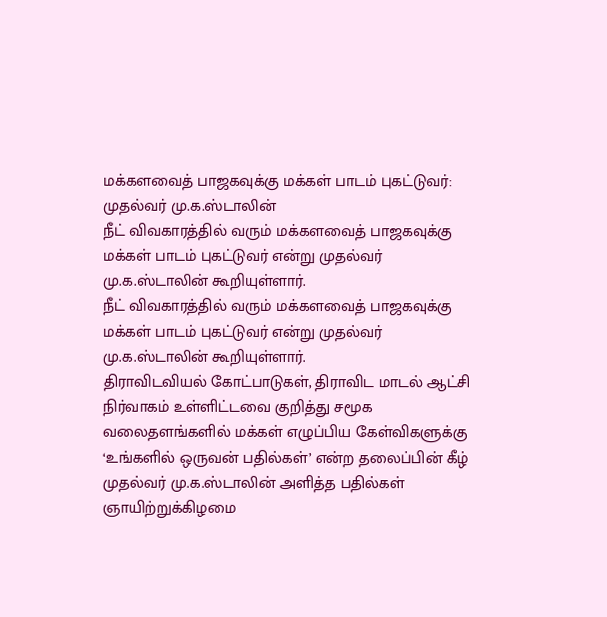மக்களவைத் பாஜகவுக்கு மக்கள் பாடம் புகட்டுவர்: முதல்வர் மு.க.ஸ்டாலின்
நீட் விவகாரத்தில் வரும் மக்களவைத் பாஜகவுக்கு மக்கள் பாடம் புகட்டுவர் என்று முதல்வர் மு.க.ஸ்டாலின் கூறியுள்ளார்.
நீட் விவகாரத்தில் வரும் மக்களவைத் பாஜகவுக்கு மக்கள் பாடம் புகட்டுவர் என்று முதல்வர் மு.க.ஸ்டாலின் கூறியுள்ளார்.
திராவிடவியல் கோட்பாடுகள், திராவிட மாடல் ஆட்சி நிர்வாகம் உள்ளிட்டவை குறித்து சமூக வலைதளங்களில் மக்கள் எழுப்பிய கேள்விகளுக்கு ‘உங்களில் ஒருவன் பதில்கள்’ என்ற தலைப்பின் கீழ் முதல்வர் மு.க.ஸ்டாலின் அளித்த பதில்கள் ஞாயிற்றுக்கிழமை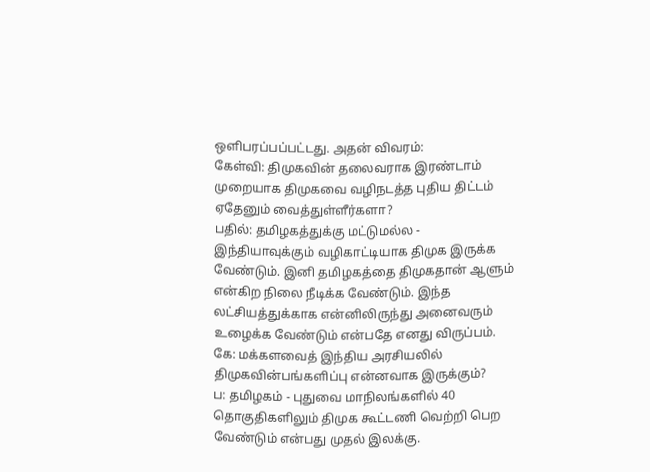ஒளிபரப்பப்பட்டது. அதன் விவரம்:
கேள்வி: திமுகவின் தலைவராக இரண்டாம் முறையாக திமுகவை வழிநடத்த புதிய திட்டம் ஏதேனும் வைத்துள்ளீர்களா?
பதில்: தமிழகத்துக்கு மட்டுமல்ல - இந்தியாவுக்கும் வழிகாட்டியாக திமுக இருக்க வேண்டும். இனி தமிழகத்தை திமுகதான் ஆளும் என்கிற நிலை நீடிக்க வேண்டும். இந்த லட்சியத்துக்காக என்னிலிருந்து அனைவரும் உழைக்க வேண்டும் என்பதே எனது விருப்பம்.
கே: மக்களவைத் இந்திய அரசியலில் திமுகவின்பங்களிப்பு என்னவாக இருக்கும்?
ப: தமிழகம் - புதுவை மாநிலங்களில் 40 தொகுதிகளிலும் திமுக கூட்டணி வெற்றி பெற வேண்டும் என்பது முதல் இலக்கு.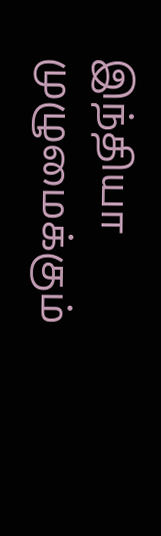இந்தியா முழுமைக்கும்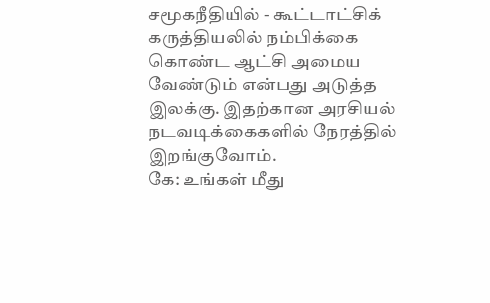சமூகநீதியில் - கூட்டாட்சிக் கருத்தியலில் நம்பிக்கை கொண்ட ஆட்சி அமைய வேண்டும் என்பது அடுத்த இலக்கு. இதற்கான அரசியல் நடவடிக்கைகளில் நேரத்தில் இறங்குவோம்.
கே: உங்கள் மீது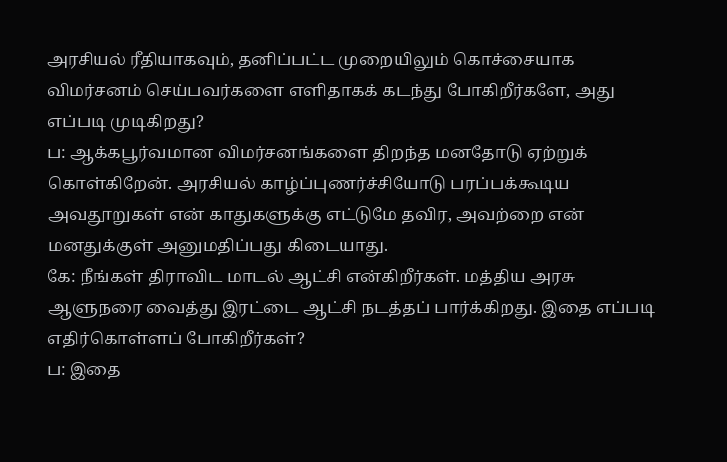அரசியல் ரீதியாகவும், தனிப்பட்ட முறையிலும் கொச்சையாக விமர்சனம் செய்பவர்களை எளிதாகக் கடந்து போகிறீர்களே, அது எப்படி முடிகிறது?
ப: ஆக்கபூர்வமான விமர்சனங்களை திறந்த மனதோடு ஏற்றுக் கொள்கிறேன். அரசியல் காழ்ப்புணர்ச்சியோடு பரப்பக்கூடிய அவதூறுகள் என் காதுகளுக்கு எட்டுமே தவிர, அவற்றை என் மனதுக்குள் அனுமதிப்பது கிடையாது.
கே: நீங்கள் திராவிட மாடல் ஆட்சி என்கிறீர்கள். மத்திய அரசு ஆளுநரை வைத்து இரட்டை ஆட்சி நடத்தப் பார்க்கிறது. இதை எப்படி எதிர்கொள்ளப் போகிறீர்கள்?
ப: இதை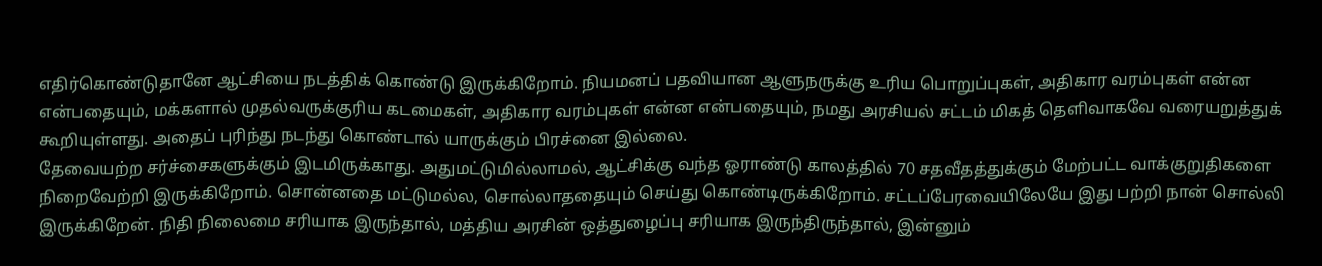எதிர்கொண்டுதானே ஆட்சியை நடத்திக் கொண்டு இருக்கிறோம். நியமனப் பதவியான ஆளுநருக்கு உரிய பொறுப்புகள், அதிகார வரம்புகள் என்ன என்பதையும், மக்களால் முதல்வருக்குரிய கடமைகள், அதிகார வரம்புகள் என்ன என்பதையும், நமது அரசியல் சட்டம் மிகத் தெளிவாகவே வரையறுத்துக் கூறியுள்ளது. அதைப் புரிந்து நடந்து கொண்டால் யாருக்கும் பிரச்னை இல்லை.
தேவையற்ற சர்ச்சைகளுக்கும் இடமிருக்காது. அதுமட்டுமில்லாமல், ஆட்சிக்கு வந்த ஓராண்டு காலத்தில் 70 சதவீதத்துக்கும் மேற்பட்ட வாக்குறுதிகளை நிறைவேற்றி இருக்கிறோம். சொன்னதை மட்டுமல்ல, சொல்லாததையும் செய்து கொண்டிருக்கிறோம். சட்டப்பேரவையிலேயே இது பற்றி நான் சொல்லி இருக்கிறேன். நிதி நிலைமை சரியாக இருந்தால், மத்திய அரசின் ஒத்துழைப்பு சரியாக இருந்திருந்தால், இன்னும்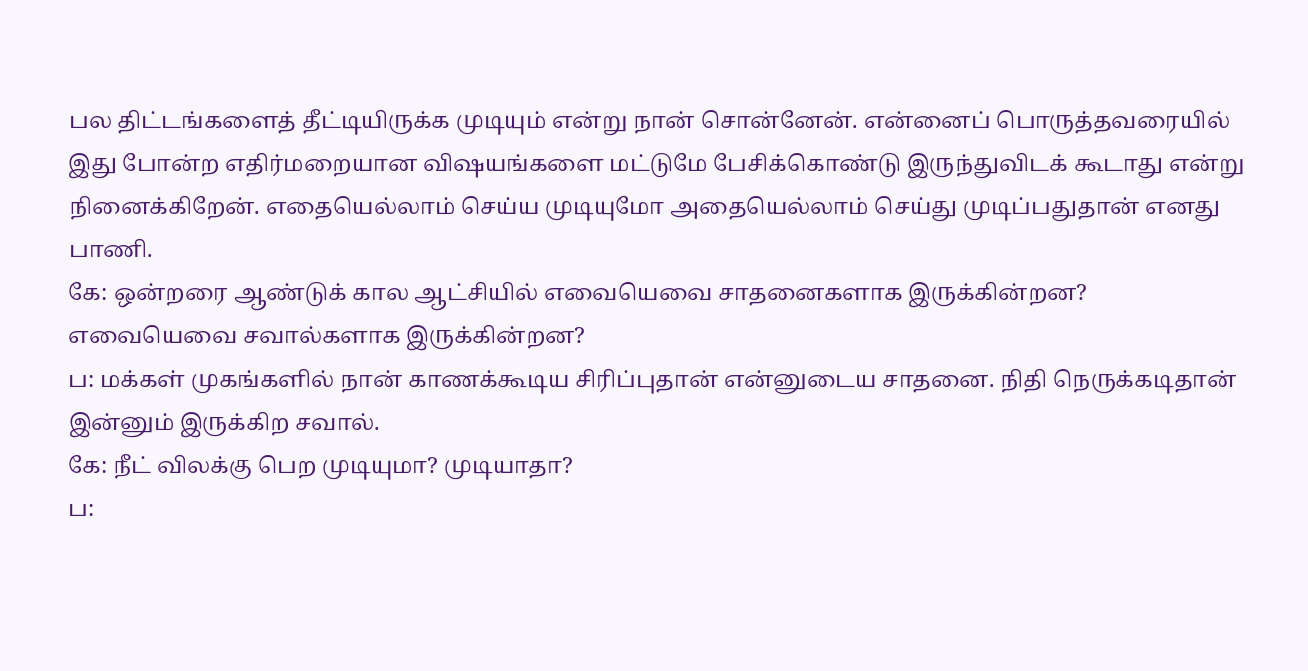பல திட்டங்களைத் தீட்டியிருக்க முடியும் என்று நான் சொன்னேன். என்னைப் பொருத்தவரையில் இது போன்ற எதிர்மறையான விஷயங்களை மட்டுமே பேசிக்கொண்டு இருந்துவிடக் கூடாது என்று நினைக்கிறேன். எதையெல்லாம் செய்ய முடியுமோ அதையெல்லாம் செய்து முடிப்பதுதான் எனது பாணி.
கே: ஒன்றரை ஆண்டுக் கால ஆட்சியில் எவையெவை சாதனைகளாக இருக்கின்றன? எவையெவை சவால்களாக இருக்கின்றன?
ப: மக்கள் முகங்களில் நான் காணக்கூடிய சிரிப்புதான் என்னுடைய சாதனை. நிதி நெருக்கடிதான் இன்னும் இருக்கிற சவால்.
கே: நீட் விலக்கு பெற முடியுமா? முடியாதா?
ப: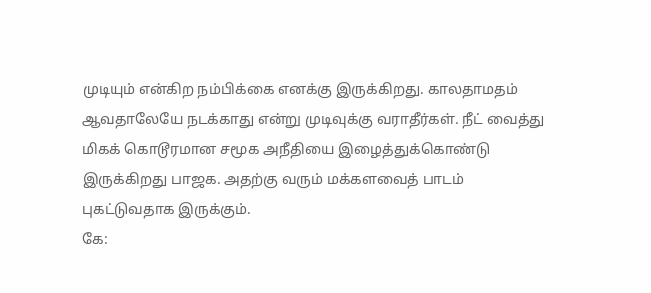முடியும் என்கிற நம்பிக்கை எனக்கு இருக்கிறது. காலதாமதம் ஆவதாலேயே நடக்காது என்று முடிவுக்கு வராதீர்கள். நீட் வைத்து மிகக் கொடூரமான சமூக அநீதியை இழைத்துக்கொண்டு இருக்கிறது பாஜக. அதற்கு வரும் மக்களவைத் பாடம் புகட்டுவதாக இருக்கும்.
கே: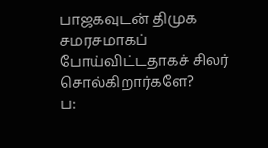பாஜகவுடன் திமுக சமரசமாகப் போய்விட்டதாகச் சிலர் சொல்கிறார்களே?
ப: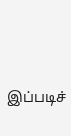இப்படிச்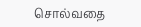சொல்வதை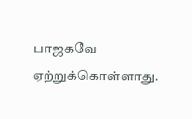பாஜகவே ஏற்றுக்கொள்ளாது.